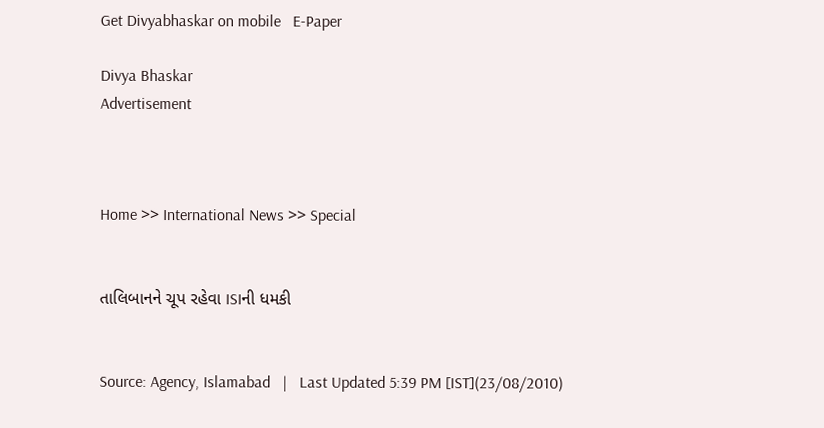Get Divyabhaskar on mobile   E-Paper

Divya Bhaskar
Advertisement



Home >> International News >> Special


તાલિબાનને ચૂપ રહેવા ISIની ધમકી


Source: Agency, Islamabad   |   Last Updated 5:39 PM [IST](23/08/2010)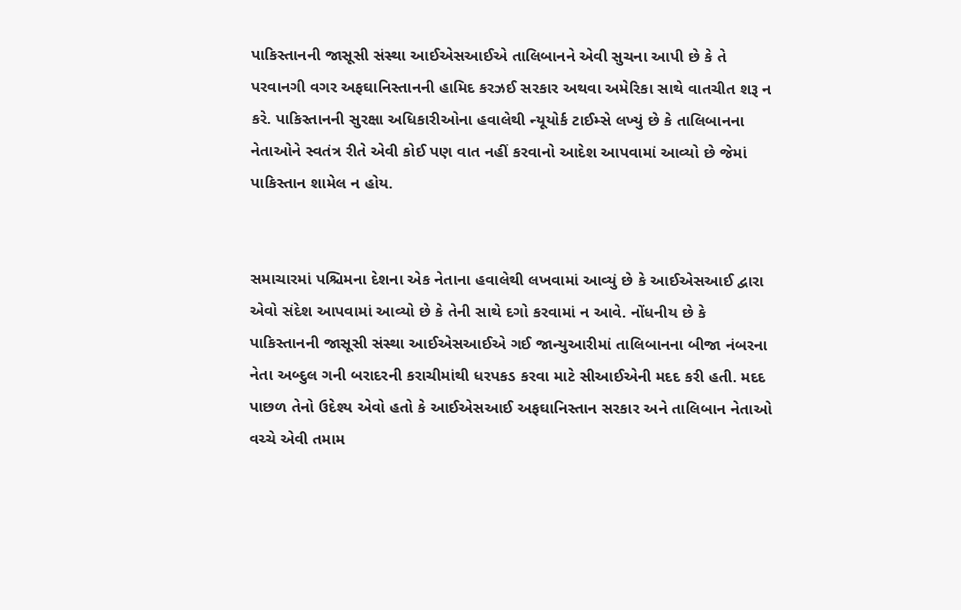પાકિસ્તાનની જાસૂસી સંસ્થા આઈએસઆઈએ તાલિબાનને એવી સુચના આપી છે કે તે પરવાનગી વગર અફઘાનિસ્તાનની હામિદ કરઝઈ સરકાર અથવા અમેરિકા સાથે વાતચીત શરૂ ન કરે. પાકિસ્તાનની સુરક્ષા અધિકારીઓના હવાલેથી ન્યૂયોર્ક ટાઈમ્સે લખ્યું છે કે તાલિબાનના નેતાઓને સ્વતંત્ર રીતે એવી કોઈ પણ વાત નહીં કરવાનો આદેશ આપવામાં આવ્યો છે જેમાં પાકિસ્તાન શામેલ ન હોય.


સમાચારમાં પશ્ચિમના દેશના એક નેતાના હવાલેથી લખવામાં આવ્યું છે કે આઈએસઆઈ દ્વારા એવો સંદેશ આપવામાં આવ્યો છે કે તેની સાથે દગો કરવામાં ન આવે. નોંધનીય છે કે પાકિસ્તાનની જાસૂસી સંસ્થા આઈએસઆઈએ ગઈ જાન્યુઆરીમાં તાલિબાનના બીજા નંબરના નેતા અબ્દુલ ગની બરાદરની કરાચીમાંથી ધરપકડ કરવા માટે સીઆઈએની મદદ કરી હતી. મદદ પાછળ તેનો ઉદેશ્ય એવો હતો કે આઈએસઆઈ અફઘાનિસ્તાન સરકાર અને તાલિબાન નેતાઓ વચ્ચે એવી તમામ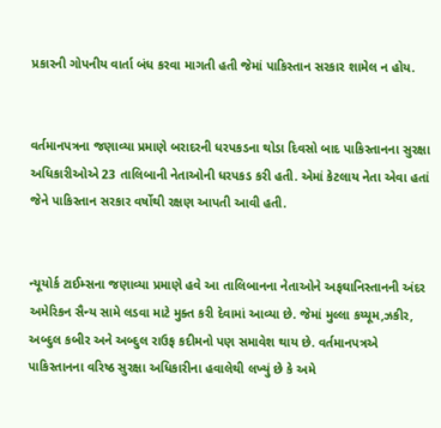પ્રકારની ગોપનીય વાર્તા બંધ કરવા માગતી હતી જેમાં પાકિસ્તાન સરકાર શામેલ ન હોય.


વર્તમાનપત્રના જણાવ્યા પ્રમાણે બરાદરની ધરપકડના થોડા દિવસો બાદ પાકિસ્તાનના સુરક્ષા અધિકારીઓએ 23 તાલિબાની નેતાઓની ધરપકડ કરી હતી. એમાં કેટલાય નેતા એવા હતાં જેને પાકિસ્તાન સરકાર વર્ષોથી રક્ષણ આપતી આવી હતી.


ન્યૂયોર્ક ટાઈમ્સના જણાવ્યા પ્રમાણે હવે આ તાલિબાનના નેતાઓને અફઘાનિસ્તાનની અંદર અમેરિકન સૈન્ય સામે લડવા માટે મુક્ત કરી દેવામાં આવ્યા છે. જેમાં મુલ્લા કય્યૂમ,ઝકીર, અબ્દુલ કબીર અને અબ્દુલ રાઉફ કદીમનો પણ સમાવેશ થાય છે. વર્તમાનપત્રએ પાકિસ્તાનના વરિષ્ઠ સુરક્ષા અધિકારીના હવાલેથી લખ્યું છે કે અમે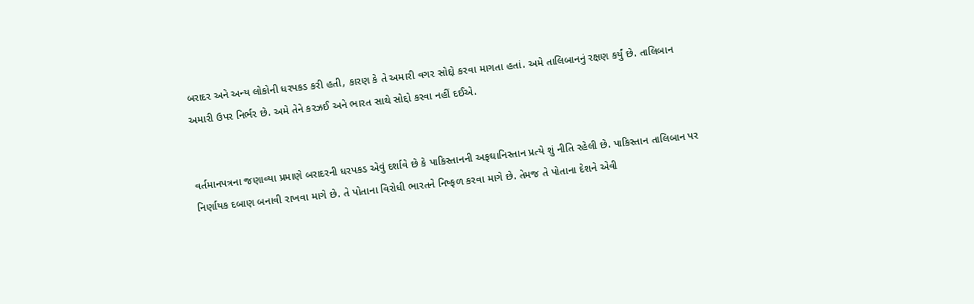બરાદર અને અન્ય લોકોની ધરપકડ કરી હતી, કારણ કે તે અમારી વગર સોદ્દો કરવા માગતા હતાં. અમે તાલિબાનનું રક્ષણ કર્યું છે. તાલિબાન અમારી ઉપર નિર્ભર છે. અમે તેને કરઝઈ અને ભારત સાથે સોદ્દો કરવા નહીં દઈએ.


વર્તમાનપત્રના જણાવ્યા પ્રમાણે બરાદરની ધરપકડ એવું દર્શાવે છે કે પાકિસ્તાનની અફઘાનિસ્તાન પ્રત્યે શું નીતિ રહેલી છે. પાકિસ્તાન તાલિબાન પર નિર્ણાયક દબાણ બનાવી રાખવા માગે છે. તે પોતાના વિરોધી ભારતને નિષ્ફળ કરવા માગે છે. તેમજ તે પોતાના દેશને એવી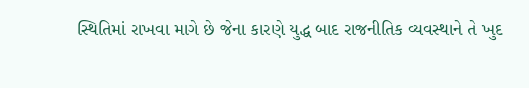સ્થિતિમાં રાખવા માગે છે જેના કારણે યુદ્ધ બાદ રાજનીતિક વ્યવસ્થાને તે ખુદ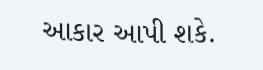આકાર આપી શકે.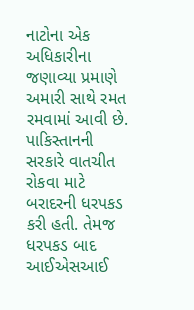નાટોના એક અધિકારીના જણાવ્યા પ્રમાણે અમારી સાથે રમત રમવામાં આવી છે. પાકિસ્તાનની સરકારે વાતચીત રોકવા માટે બરાદરની ધરપકડ કરી હતી. તેમજ ધરપકડ બાદ આઈએસઆઈ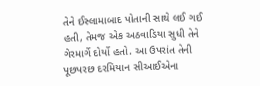તેને ઈસ્લામાબાદ પોતાની સાથે લઈ ગઈ હતી, તેમજ એક અઠવાડિયા સુધી તેને ગેરમાર્ગે દોર્યો હતો. આ ઉપરાંત તેની પૂછપરછ દરમિયાન સીઆઈએના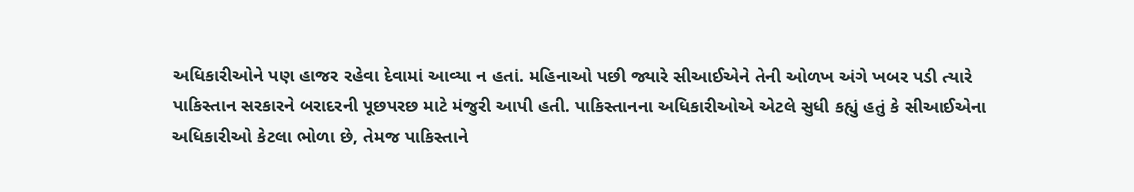અધિકારીઓને પણ હાજર રહેવા દેવામાં આવ્યા ન હતાં. મહિનાઓ પછી જ્યારે સીઆઈએને તેની ઓળખ અંગે ખબર પડી ત્યારે પાકિસ્તાન સરકારને બરાદરની પૂછપરછ માટે મંજુરી આપી હતી. પાકિસ્તાનના અધિકારીઓએ એટલે સુધી કહ્યું હતું કે સીઆઈએના અધિકારીઓ કેટલા ભોળા છે, તેમજ પાકિસ્તાને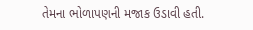તેમના ભોળાપણની મજાક ઉડાવી હતી.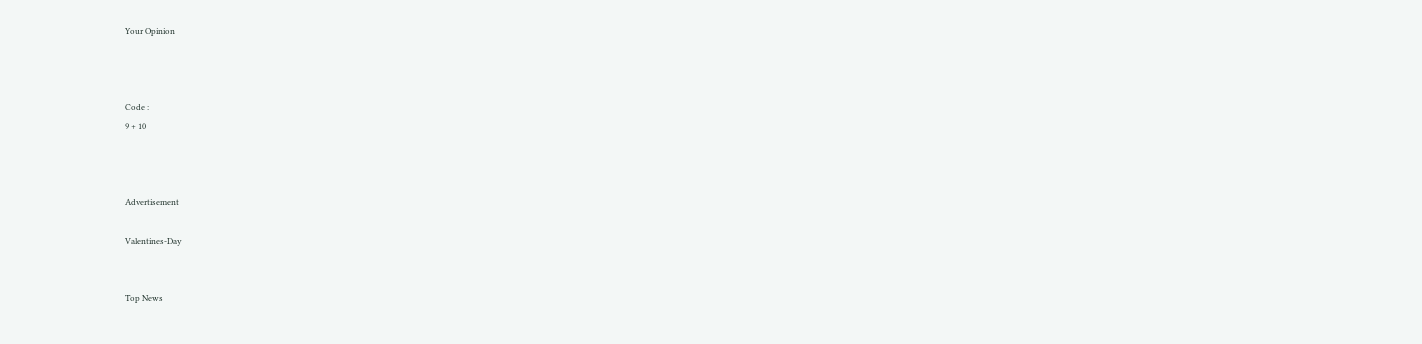Your Opinion



Code :
9 + 10



Advertisement

Valentines-Day


Top News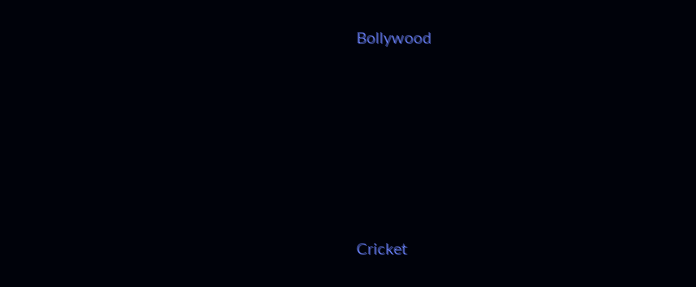Bollywood











Cricket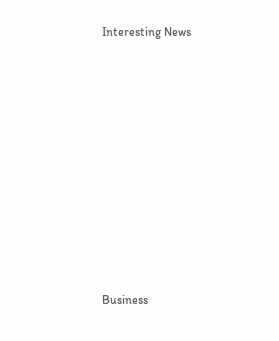Interesting News











Business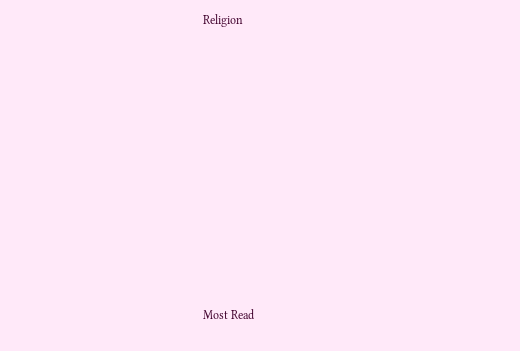Religion











Most Read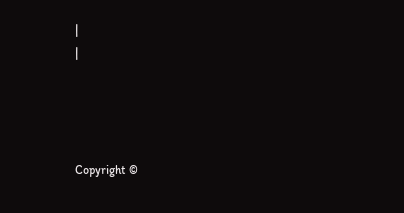|
|




Copyright ©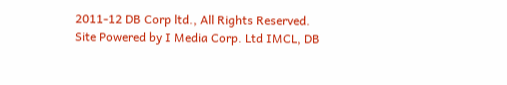2011-12 DB Corp ltd., All Rights Reserved.
Site Powered by I Media Corp. Ltd IMCL, DB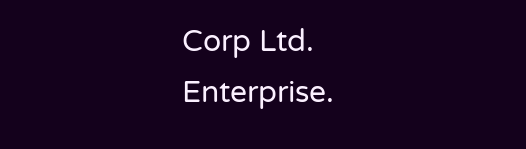Corp Ltd. Enterprise.